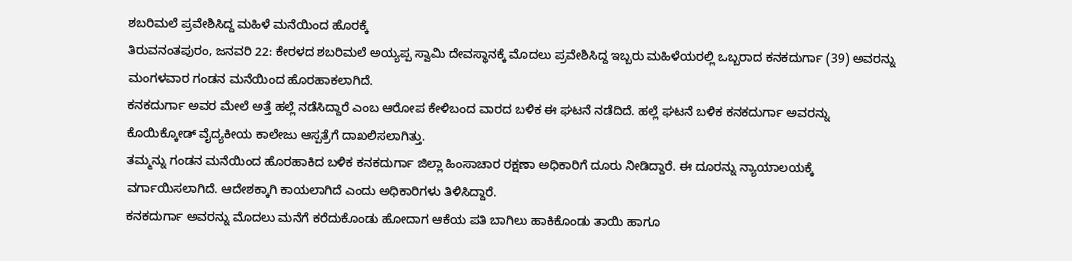ಶಬರಿಮಲೆ ಪ್ರವೇಶಿಸಿದ್ದ ಮಹಿಳೆ ಮನೆಯಿಂದ ಹೊರಕ್ಕೆ
ತಿರುವನಂತಪುರಂ, ಜನವರಿ 22: ಕೇರಳದ ಶಬರಿಮಲೆ ಅಯ್ಯಪ್ಪ ಸ್ವಾಮಿ ದೇವಸ್ಥಾನಕ್ಕೆ ಮೊದಲು ಪ್ರವೇಶಿಸಿದ್ದ ಇಬ್ಬರು ಮಹಿಳೆಯರಲ್ಲಿ ಒಬ್ಬರಾದ ಕನಕದುರ್ಗಾ (39) ಅವರನ್ನು ಮಂಗಳವಾರ ಗಂಡನ ಮನೆಯಿಂದ ಹೊರಹಾಕಲಾಗಿದೆ.
ಕನಕದುರ್ಗಾ ಅವರ ಮೇಲೆ ಅತ್ತೆ ಹಲ್ಲೆ ನಡೆಸಿದ್ದಾರೆ ಎಂಬ ಆರೋಪ ಕೇಳಿಬಂದ ವಾರದ ಬಳಿಕ ಈ ಘಟನೆ ನಡೆದಿದೆ. ಹಲ್ಲೆ ಘಟನೆ ಬಳಿಕ ಕನಕದುರ್ಗಾ ಅವರನ್ನು ಕೊಯಿಕ್ಕೋಡ್ ವೈದ್ಯಕೀಯ ಕಾಲೇಜು ಆಸ್ಪತ್ರೆಗೆ ದಾಖಲಿಸಲಾಗಿತ್ತು.
ತಮ್ಮನ್ನು ಗಂಡನ ಮನೆಯಿಂದ ಹೊರಹಾಕಿದ ಬಳಿಕ ಕನಕದುರ್ಗಾ ಜಿಲ್ಲಾ ಹಿಂಸಾಚಾರ ರಕ್ಷಣಾ ಅಧಿಕಾರಿಗೆ ದೂರು ನೀಡಿದ್ದಾರೆ. ಈ ದೂರನ್ನು ನ್ಯಾಯಾಲಯಕ್ಕೆ ವರ್ಗಾಯಿಸಲಾಗಿದೆ. ಆದೇಶಕ್ಕಾಗಿ ಕಾಯಲಾಗಿದೆ ಎಂದು ಅಧಿಕಾರಿಗಳು ತಿಳಿಸಿದ್ದಾರೆ.
ಕನಕದುರ್ಗಾ ಅವರನ್ನು ಮೊದಲು ಮನೆಗೆ ಕರೆದುಕೊಂಡು ಹೋದಾಗ ಆಕೆಯ ಪತಿ ಬಾಗಿಲು ಹಾಕಿಕೊಂಡು ತಾಯಿ ಹಾಗೂ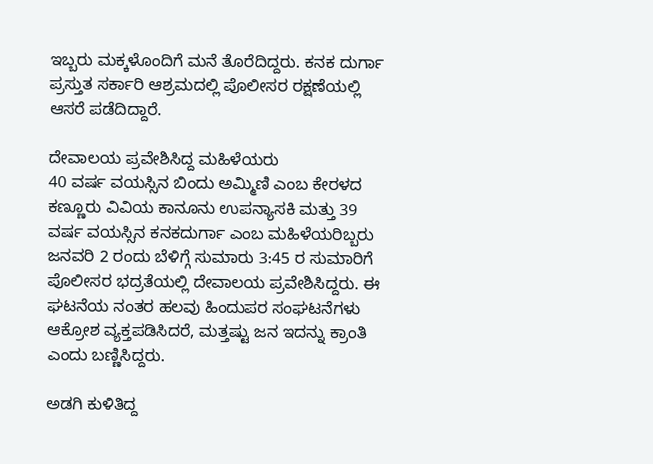ಇಬ್ಬರು ಮಕ್ಕಳೊಂದಿಗೆ ಮನೆ ತೊರೆದಿದ್ದರು. ಕನಕ ದುರ್ಗಾ ಪ್ರಸ್ತುತ ಸರ್ಕಾರಿ ಆಶ್ರಮದಲ್ಲಿ ಪೊಲೀಸರ ರಕ್ಷಣೆಯಲ್ಲಿ ಆಸರೆ ಪಡೆದಿದ್ದಾರೆ.

ದೇವಾಲಯ ಪ್ರವೇಶಿಸಿದ್ದ ಮಹಿಳೆಯರು
40 ವರ್ಷ ವಯಸ್ಸಿನ ಬಿಂದು ಅಮ್ಮಿಣಿ ಎಂಬ ಕೇರಳದ ಕಣ್ಣೂರು ವಿವಿಯ ಕಾನೂನು ಉಪನ್ಯಾಸಕಿ ಮತ್ತು 39 ವರ್ಷ ವಯಸ್ಸಿನ ಕನಕದುರ್ಗಾ ಎಂಬ ಮಹಿಳೆಯರಿಬ್ಬರು ಜನವರಿ 2 ರಂದು ಬೆಳಿಗ್ಗೆ ಸುಮಾರು 3:45 ರ ಸುಮಾರಿಗೆ ಪೊಲೀಸರ ಭದ್ರತೆಯಲ್ಲಿ ದೇವಾಲಯ ಪ್ರವೇಶಿಸಿದ್ದರು. ಈ ಘಟನೆಯ ನಂತರ ಹಲವು ಹಿಂದುಪರ ಸಂಘಟನೆಗಳು ಆಕ್ರೋಶ ವ್ಯಕ್ತಪಡಿಸಿದರೆ, ಮತ್ತಷ್ಟು ಜನ ಇದನ್ನು ಕ್ರಾಂತಿ ಎಂದು ಬಣ್ಣಿಸಿದ್ದರು.

ಅಡಗಿ ಕುಳಿತಿದ್ದ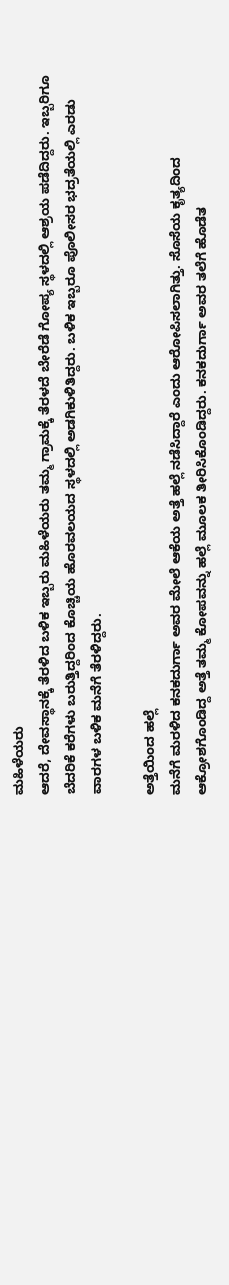ಮಹಿಳೆಯರು
ಆದರೆ, ದೇವಸ್ಥಾನಕ್ಕೆ ತೆರಳಿದ ಬಳಿಕ ಇಬ್ಬರು ಮಹಿಳೆಯರು ತಮ್ಮ ಗ್ರಾಮಕ್ಕೆ ತೆರಳದೆ ಬೇರೆಡೆ ಗೋಪ್ಯ ಸ್ಥಳದಲ್ಲಿ ಆಶ್ರಯ ಪಡೆದಿದ್ದರು. ಇಬ್ಬರಿಗೂ ಬೆದರಿಕೆ ಕರೆಗಳು ಬರುತ್ತಿದ್ದರಿಂದ ಕೊಚ್ಚಿಯ ಹೊರವಲಯದ ಸ್ಥಳದಲ್ಲಿ ಅಡಗಿಕುಳಿತಿದ್ದರು. ಬಳಿಕ ಇಬ್ಬರೂ ಪೊಲೀಸರ ಭದ್ರತೆಯಲ್ಲಿ ಎರಡು ವಾರಗಳ ಬಳಿಕ ಮನೆಗೆ ತೆರಳಿದ್ದರು.

ಅತ್ತೆಯಿಂದ ಹಲ್ಲೆ
ಮನೆಗೆ ಮರಳಿದ ಕನಕದುರ್ಗಾ ಅವರ ಮೇಲೆ ಆಕೆಯ ಅತ್ತೆ ಹಲ್ಲೆ ನಡೆಸಿದ್ದಾರೆ ಎಂದು ಆರೋಪಿಸಲಾಗಿತ್ತು. ಸೊಸೆಯ ಕೃತ್ಯದಿಂದ ಆಕ್ರೋಶಗೊಂಡಿದ್ದ ಅತ್ತೆ ತಮ್ಮ ಕೋಪವನ್ನು ಹಲ್ಲೆ ಮೂಲಕ ತೀರಿಸಿಕೊಂಡಿದ್ದರು. ಕನಕದುರ್ಗಾ ಅವರ ತಲೆಗೆ ಹೊಡೆತ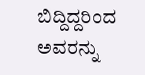ಬಿದ್ದಿದ್ದರಿಂದ ಅವರನ್ನು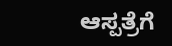ಆಸ್ಪತ್ರೆಗೆ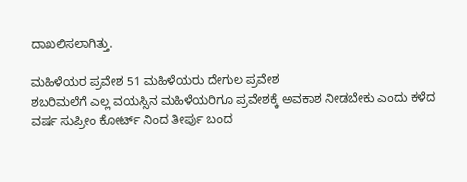ದಾಖಲಿಸಲಾಗಿತ್ತು.

ಮಹಿಳೆಯರ ಪ್ರವೇಶ 51 ಮಹಿಳೆಯರು ದೇಗುಲ ಪ್ರವೇಶ
ಶಬರಿಮಲೆಗೆ ಎಲ್ಲ ವಯಸ್ಸಿನ ಮಹಿಳೆಯರಿಗೂ ಪ್ರವೇಶಕ್ಕೆ ಅವಕಾಶ ನೀಡಬೇಕು ಎಂದು ಕಳೆದ ವರ್ಷ ಸುಪ್ರೀಂ ಕೋರ್ಟ್ ನಿಂದ ತೀರ್ಪು ಬಂದ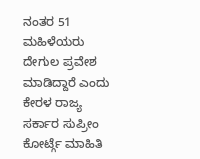ನಂತರ 51 ಮಹಿಳೆಯರು ದೇಗುಲ ಪ್ರವೇಶ ಮಾಡಿದ್ದಾರೆ ಎಂದು ಕೇರಳ ರಾಜ್ಯ ಸರ್ಕಾರ ಸುಪ್ರೀಂ ಕೋರ್ಟ್ಗೆ ಮಾಹಿತಿ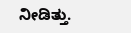ನೀಡಿತ್ತು.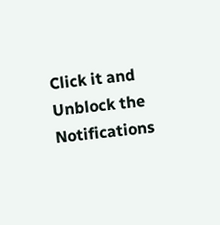Click it and Unblock the Notifications